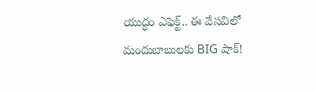యుద్ధం ఎఫెక్ట్.. ఈ వేసవిలో మందుబాబులకు BIG షాక్!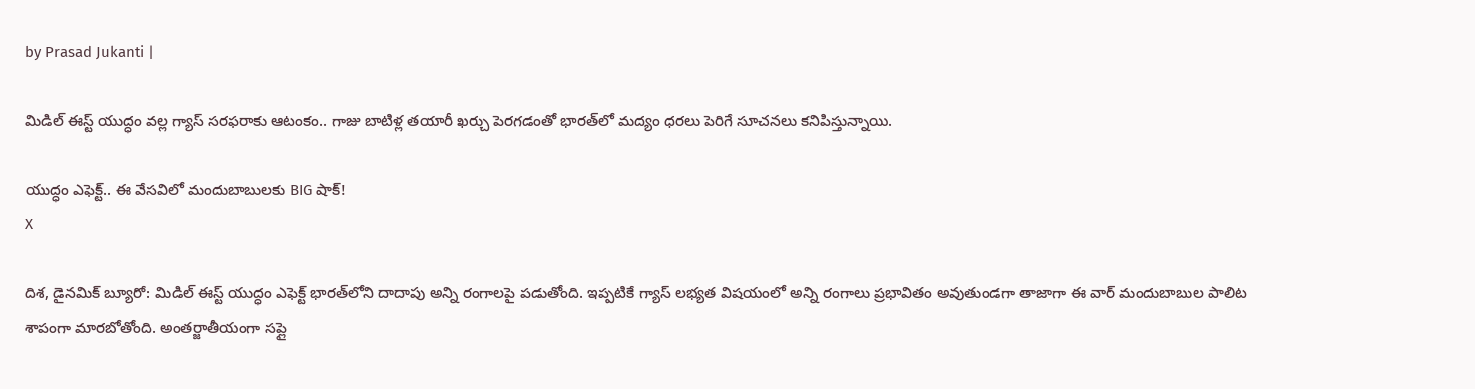by Prasad Jukanti |

మిడిల్ ఈస్ట్ యుద్ధం వల్ల గ్యాస్ సరఫరాకు ఆటంకం.. గాజు బాటిళ్ల తయారీ ఖర్చు పెరగడంతో భారత్‌లో మద్యం ధరలు పెరిగే సూచనలు కనిపిస్తున్నాయి.

యుద్ధం ఎఫెక్ట్.. ఈ వేసవిలో మందుబాబులకు BIG షాక్!
X

దిశ, డైనమిక్ బ్యూరో: మిడిల్ ఈస్ట్ యుద్ధం ఎఫెక్ట్ భారత్‍లోని దాదాపు అన్ని రంగాలపై పడుతోంది. ఇప్పటికే గ్యాస్ లభ్యత విషయంలో అన్ని రంగాలు ప్రభావితం అవుతుండగా తాజాగా ఈ వార్ మందుబాబుల పాలిట శాపంగా మారబోతోంది. అంతర్జాతీయంగా సప్లై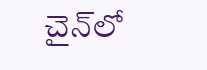చైన్‍లో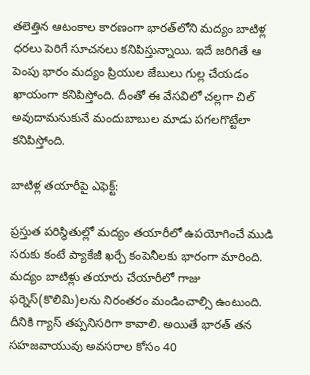తలెత్తిన ఆటంకాల కారణంగా భారత్‍లోని మద్యం బాటిళ్ల ధరలు పెరిగే సూచనలు కనిపిస్తున్నాయి. ఇదే జరిగితే ఆ పెంపు భారం మద్యం ప్రియుల జేబులు గుల్ల చేయడం ఖాయంగా కనిపిస్తోంది. దీంతో ఈ వేసవిలో చల్లగా చిల్ అవుదామనుకునే మందుబాబుల మాడు పగలగొట్టేలా కనిపిస్తోంది.

బాటిళ్ల తయారీపై ఎఫెక్ట్:

ప్రస్తుత పరిస్థితుల్లో మద్యం తయారీలో ఉపయోగించే ముడి సరుకు కంటే ప్యాకేజీ ఖర్చే కంపెనీలకు భారంగా మారింది. మద్యం బాటిళ్లు తయారు చేయారీలో గాజు ఫర్నెస్(కొలిమి)లను నిరంతరం మండించాల్సి ఉంటుంది. దీనికి గ్యాస్ తప్పనిసరిగా కావాలి. అయితే భారత్ తన సహజవాయువు అవసరాల కోసం 40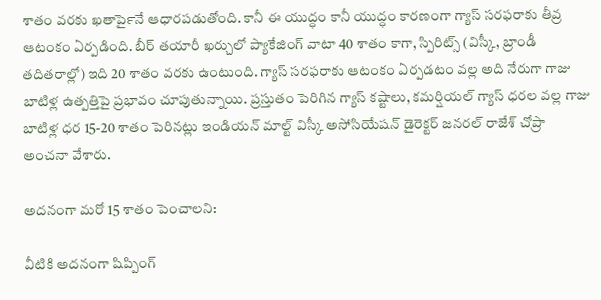శాతం వరకు ఖతార్‍పైనే ఆధారపడుతోంది. కానీ ఈ యుద్ధం కానీ యుద్ధం కారణంగా గ్యాస్ సరఫరాకు తీవ్ర ఆటంకం ఏర్పడింది. బీర్ తయారీ ఖర్చులో ప్యాకేజింగ్ వాటా 40 శాతం కాగా, స్పిరిట్స్ (విస్కీ, బ్రాండీ తదితరాల్లో) ఇది 20 శాతం వరకు ఉంటుంది. గ్యాస్ సరఫరాకు ఆటంకం ఏర్పడటం వల్ల అది నేరుగా గాజు బాటిళ్ల ఉత్పత్తిపై ప్రభావం చూపుతున్నాయి. ప్రస్తుతం పెరిగిన గ్యాస్ కష్టాలు, కమర్షియల్ గ్యాస్ ధరల వల్ల గాజు బాటిళ్ల ధర 15-20 శాతం పెరినట్లు ఇండియన్ మాల్ట్ విస్కీ అసోసియేషన్ డైరెక్టర్ జనరల్ రాజేశ్ చోప్రా అంచనా వేశారు.

అదనంగా మరో 15 శాతం పెంచాలని:

వీటికి అదనంగా షిప్పింగ్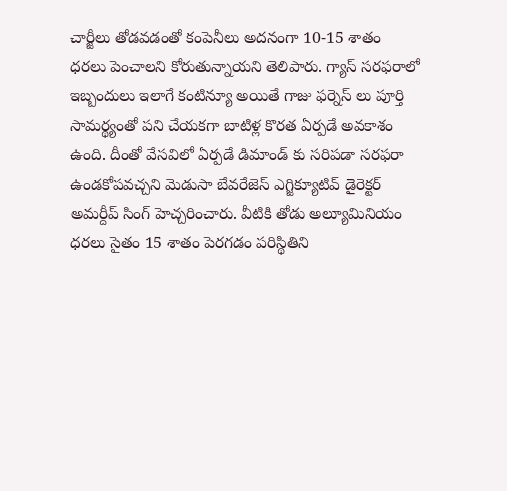చార్జీలు తోడవడంతో కంపెనీలు అదనంగా 10-15 శాతం ధరలు పెంచాలని కోరుతున్నాయని తెలిపారు. గ్యాస్ సరఫరాలో ఇబ్బందులు ఇలాగే కంటిన్యూ అయితే గాజు ఫర్నెస్ లు పూర్తి సామర్థ్యంతో పని చేయకగా బాటిళ్ల కొరత ఏర్పడే అవకాశం ఉంది. దీంతో వేసవిలో ఏర్పడే డిమాండ్ కు సరిపడా సరఫరా ఉండకోపవచ్చని మెడుసా బేవరేజెస్ ఎగ్జిక్యూటివ్ డైరెక్టర్ అమర్దీప్ సింగ్ హెచ్చరించారు. వీటికి తోడు అల్యూమినియం ధరలు సైతం 15 శాతం పెరగడం పరిస్థితిని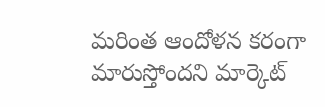మరింత ఆందోళన కరంగా మారుస్తోందని మార్కెట్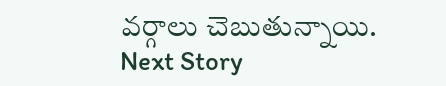వర్గాలు చెబుతున్నాయి.
Next Story